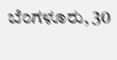ಬೆಂಗಳೂರು, 30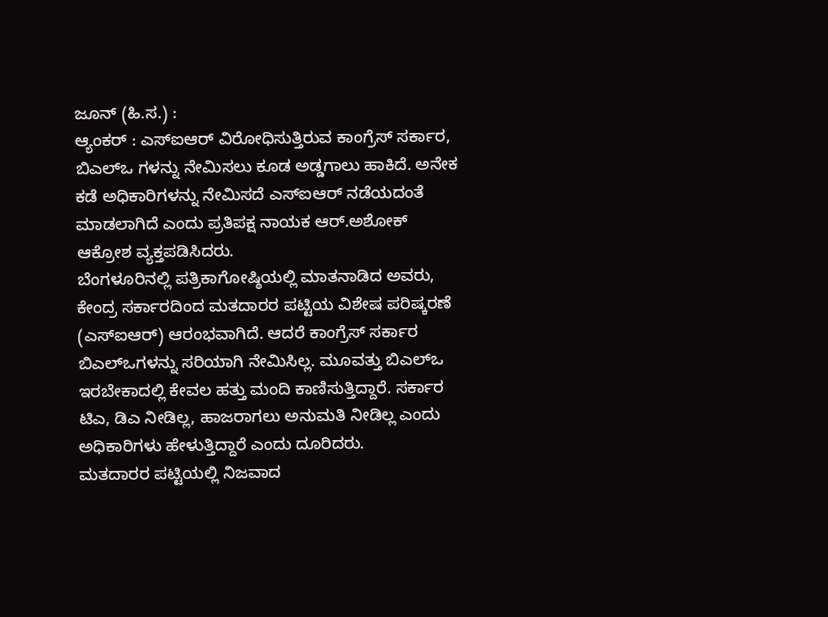ಜೂನ್ (ಹಿ.ಸ.) :
ಆ್ಯಂಕರ್ : ಎಸ್ಐಆರ್ ವಿರೋಧಿಸುತ್ತಿರುವ ಕಾಂಗ್ರೆಸ್ ಸರ್ಕಾರ, ಬಿಎಲ್ಒ ಗಳನ್ನು ನೇಮಿಸಲು ಕೂಡ ಅಡ್ಡಗಾಲು ಹಾಕಿದೆ. ಅನೇಕ ಕಡೆ ಅಧಿಕಾರಿಗಳನ್ನು ನೇಮಿಸದೆ ಎಸ್ಐಆರ್ ನಡೆಯದಂತೆ ಮಾಡಲಾಗಿದೆ ಎಂದು ಪ್ರತಿಪಕ್ಷ ನಾಯಕ ಆರ್.ಅಶೋಕ್ ಆಕ್ರೋಶ ವ್ಯಕ್ತಪಡಿಸಿದರು.
ಬೆಂಗಳೂರಿನಲ್ಲಿ ಪತ್ರಿಕಾಗೋಷ್ಠಿಯಲ್ಲಿ ಮಾತನಾಡಿದ ಅವರು, ಕೇಂದ್ರ ಸರ್ಕಾರದಿಂದ ಮತದಾರರ ಪಟ್ಟಿಯ ವಿಶೇಷ ಪರಿಷ್ಕರಣೆ (ಎಸ್ಐಆರ್) ಆರಂಭವಾಗಿದೆ. ಆದರೆ ಕಾಂಗ್ರೆಸ್ ಸರ್ಕಾರ ಬಿಎಲ್ಒಗಳನ್ನು ಸರಿಯಾಗಿ ನೇಮಿಸಿಲ್ಲ. ಮೂವತ್ತು ಬಿಎಲ್ಒ ಇರಬೇಕಾದಲ್ಲಿ ಕೇವಲ ಹತ್ತು ಮಂದಿ ಕಾಣಿಸುತ್ತಿದ್ದಾರೆ. ಸರ್ಕಾರ ಟಿಎ, ಡಿಎ ನೀಡಿಲ್ಲ, ಹಾಜರಾಗಲು ಅನುಮತಿ ನೀಡಿಲ್ಲ ಎಂದು ಅಧಿಕಾರಿಗಳು ಹೇಳುತ್ತಿದ್ದಾರೆ ಎಂದು ದೂರಿದರು.
ಮತದಾರರ ಪಟ್ಟಿಯಲ್ಲಿ ನಿಜವಾದ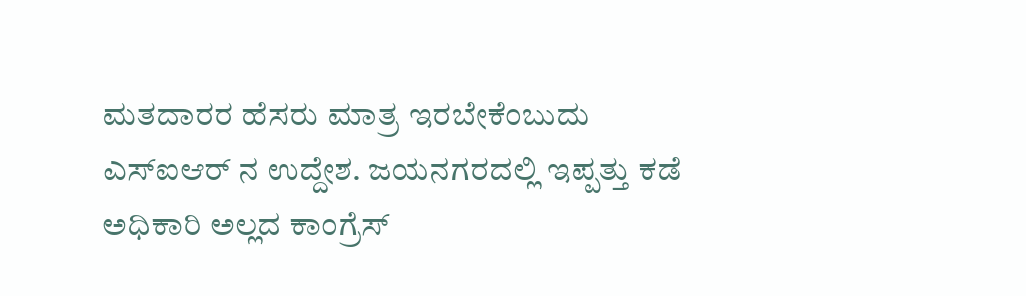ಮತದಾರರ ಹೆಸರು ಮಾತ್ರ ಇರಬೇಕೆಂಬುದು ಎಸ್ಐಆರ್ ನ ಉದ್ದೇಶ. ಜಯನಗರದಲ್ಲಿ ಇಪ್ಪತ್ತು ಕಡೆ ಅಧಿಕಾರಿ ಅಲ್ಲದ ಕಾಂಗ್ರೆಸ್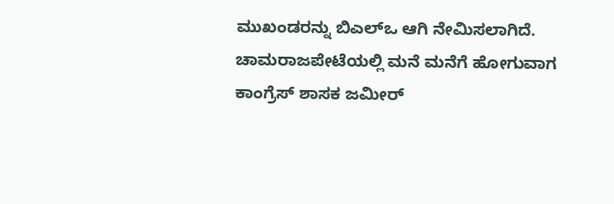ಮುಖಂಡರನ್ನು ಬಿಎಲ್ಒ ಆಗಿ ನೇಮಿಸಲಾಗಿದೆ. ಚಾಮರಾಜಪೇಟೆಯಲ್ಲಿ ಮನೆ ಮನೆಗೆ ಹೋಗುವಾಗ ಕಾಂಗ್ರೆಸ್ ಶಾಸಕ ಜಮೀರ್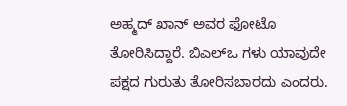ಅಹ್ಮದ್ ಖಾನ್ ಅವರ ಫೋಟೊ ತೋರಿಸಿದ್ದಾರೆ. ಬಿಎಲ್ಒ ಗಳು ಯಾವುದೇ ಪಕ್ಷದ ಗುರುತು ತೋರಿಸಬಾರದು ಎಂದರು.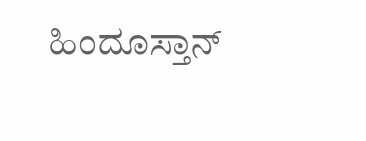ಹಿಂದೂಸ್ತಾನ್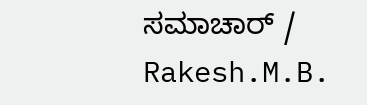ಸಮಾಚಾರ್ / Rakesh.M.B.